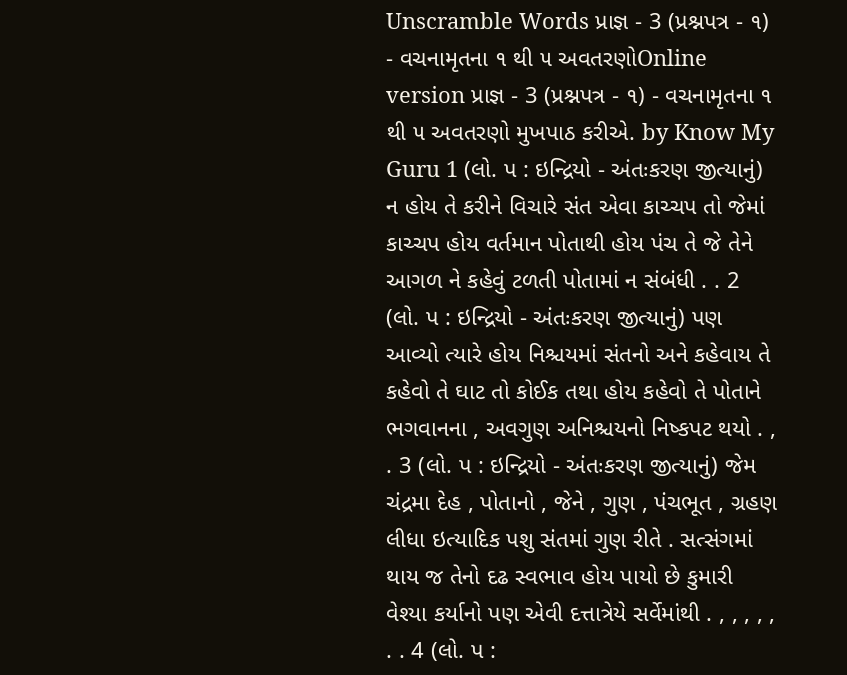Unscramble Words પ્રાજ્ઞ - 3 (પ્રશ્નપત્ર - ૧) - વચનામૃતના ૧ થી ૫ અવતરણોOnline version પ્રાજ્ઞ - 3 (પ્રશ્નપત્ર - ૧) - વચનામૃતના ૧ થી ૫ અવતરણો મુખપાઠ કરીએ. by Know My Guru 1 (લો. પ : ઇન્દ્રિયો - અંતઃકરણ જીત્યાનું) ન હોય તે કરીને વિચારે સંત એવા કાચ્ચપ તો જેમાં કાચ્ચપ હોય વર્તમાન પોતાથી હોય પંચ તે જે તેને આગળ ને કહેવું ટળતી પોતામાં ન સંબંધી . . 2 (લો. પ : ઇન્દ્રિયો - અંતઃકરણ જીત્યાનું) પણ આવ્યો ત્યારે હોય નિશ્ચયમાં સંતનો અને કહેવાય તે કહેવો તે ઘાટ તો કોઈક તથા હોય કહેવો તે પોતાને ભગવાનના , અવગુણ અનિશ્ચયનો નિષ્કપટ થયો . , . 3 (લો. પ : ઇન્દ્રિયો - અંતઃકરણ જીત્યાનું) જેમ ચંદ્રમા દેહ , પોતાનો , જેને , ગુણ , પંચભૂત , ગ્રહણ લીધા ઇત્યાદિક પશુ સંતમાં ગુણ રીતે . સત્સંગમાં થાય જ તેનો દઢ સ્વભાવ હોય પાયો છે કુમારી વેશ્યા કર્યાનો પણ એવી દત્તાત્રેયે સર્વેમાંથી . , , , , , . . 4 (લો. પ :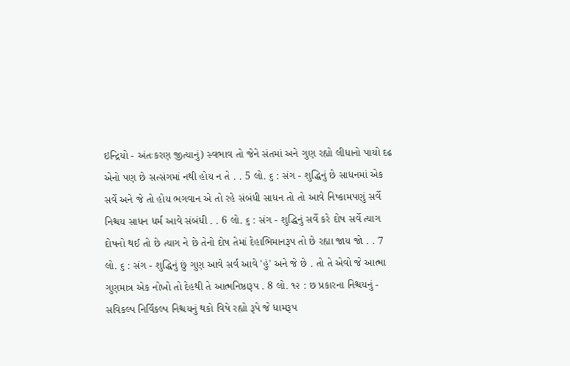ઇન્દ્રિયો - અંતઃકરણ જીત્યાનું) સ્વભાવ તો જેને સંતમાં અને ગુણ રહ્યો લીધાનો પાયો દઢ એનો પણ છે સત્સંગમાં નથી હોય ન તે . . 5 લો. ૬ : સંગ - શુદ્ધિનું છે સાધનમાં એક સર્વે અને જે તો હોય ભગવાન એ તો રહે સંબંધી સાધન તો તો આવે નિષ્કામપણું સર્વે નિશ્ચય સાધન ધર્મ આવે સંબંધી . . 6 લો. ૬ : સંગ - શુદ્ધિનું સર્વે કરે દોષ સર્વે ત્યાગ દોષનો થઈ તો છે ત્યાગ ને છે તેનો દોષ તેમાં દેહાભિમાનરૂપ તો છે રહ્યા જાય જો . . 7 લો. ૬ : સંગ - શુદ્ધિનું છું ગુણ આવે સર્વ આવે 'હું' અને જે છે . તો તે એવો જે આત્મા ગુણમાત્ર એક નોખો તો દેહથી તે આત્મનિષ્ઠારૂપ . 8 લો. ૧૨ : છ પ્રકારના નિશ્ચયનું - સવિકલ્પ નિર્વિકલ્પ નિશ્ચયનું થકો વિષે રહ્યો રૂપે જે ધામરૂપ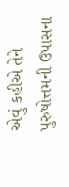એવું કહીએ તેને પુરુષોત્તમની ઉપાસના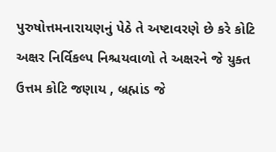પુરુષોત્તમનારાયણનું પેઠે તે અષ્ટાવરણે છે કરે કોટિ અક્ષર નિર્વિકલ્પ નિશ્ચયવાળો તે અક્ષરને જે યુક્ત ઉત્તમ કોટિ જણાય , બ્રહ્માંડ જે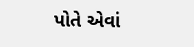પોતે એવાં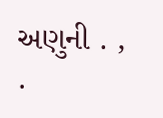અણુની . , .